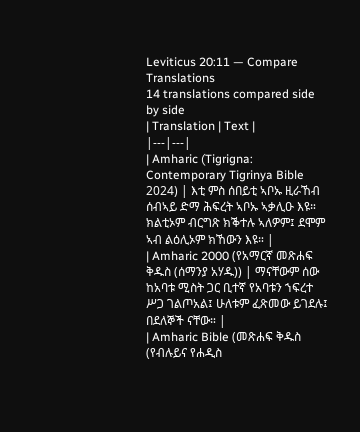Leviticus 20:11 — Compare Translations
14 translations compared side by side
| Translation | Text |
|---|---|
| Amharic (Tigrigna: Contemporary Tigrinya Bible 2024) | እቲ ምስ ሰበይቲ ኣቦኡ ዚራኸብ ሰብኣይ ድማ ሕፍረት ኣቦኡ ኣቃሊዑ እዩ። ክልቲኦም ብርግጽ ክቕተሉ ኣለዎም፤ ደሞም ኣብ ልዕሊኦም ክኸውን እዩ። |
| Amharic 2000 (የአማርኛ መጽሐፍ ቅዱስ (ሰማንያ አሃዱ)) | ማናቸውም ሰው ከአባቱ ሚስት ጋር ቢተኛ የአባቱን ኀፍረተ ሥጋ ገልጦአል፤ ሁለቱም ፈጽመው ይገደሉ፤ በደለኞች ናቸው። |
| Amharic Bible (መጽሐፍ ቅዱስ (የብሉይና የሐዲስ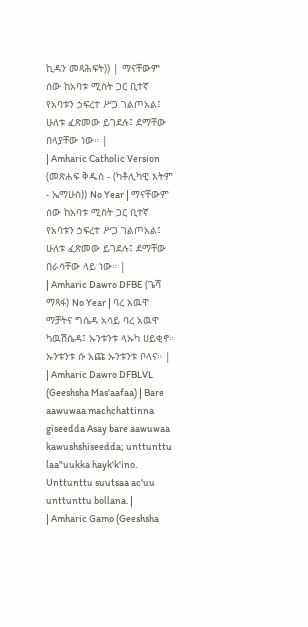ኪዳን መጻሕፍት)) | ማናቸውም ሰው ከአባቱ ሚስት ጋር ቢተኛ የአባቱን ኃፍረተ ሥጋ ገልጦአል፤ ሁለቱ ፈጽመው ይገደሉ፤ ደማቸው በላያቸው ነው። |
| Amharic Catholic Version (መጽሐፍ ቅዱስ - (ካቶሊካዊ እትም - ኤማሁስ)) No Year | ማናቸውም ሰው ከአባቱ ሚስት ጋር ቢተኛ የአባቱን ኃፍረተ ሥጋ ገልጦአል፤ ሁለቱ ፈጽመው ይገደሉ፤ ደማቸው በራሳቸው ላይ ነው። |
| Amharic Dawro DFBE (ጌሻ ማጻፋ) No Year | ባረ አዉዋ ማቻትና ግሴዳ አሳይ ባረ አዉዋ ካዉሽሴዳ፤ ኡንቱንቱ ላኡካ ሀይቂኖ። ኡንቱንቱ ሱ አጩ ኡንቱንቱ ቦላና። |
| Amharic Dawro DFBLVL (Geeshsha Mas'aafaa) | Bare aawuwaa machchattinna giseedda Asay bare aawuwaa kawushshiseedda; unttunttu laa"uukka hayk'k'ino. Unttunttu suutsaa ac'uu unttunttu bollana. |
| Amharic Gamo (Geeshsha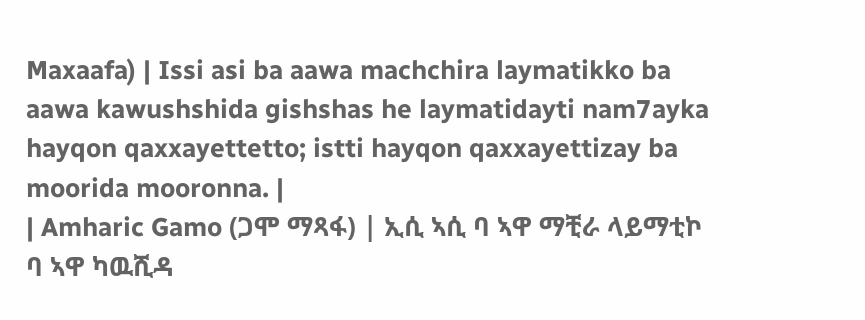Maxaafa) | Issi asi ba aawa machchira laymatikko ba aawa kawushshida gishshas he laymatidayti nam7ayka hayqon qaxxayettetto; istti hayqon qaxxayettizay ba moorida mooronna. |
| Amharic Gamo (ጋሞ ማጻፋ) | ኢሲ ኣሲ ባ ኣዋ ማቺራ ላይማቲኮ ባ ኣዋ ካዉሺዳ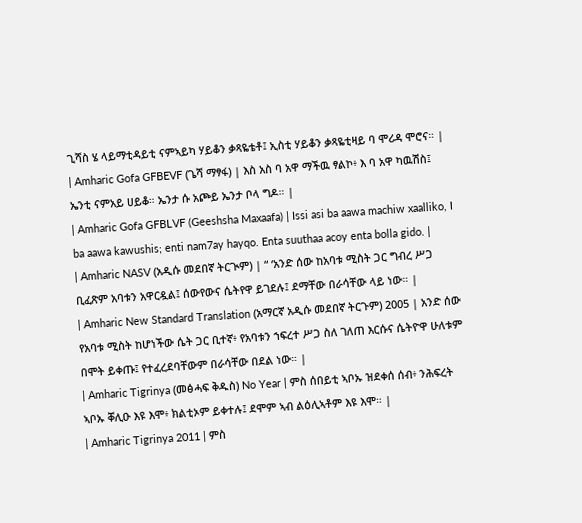ጊሻስ ሄ ላይማቲዳይቲ ናምኣይካ ሃይቆን ቃጻዬቴቶ፤ ኢስቲ ሃይቆን ቃጻዬቲዛይ ባ ሞሪዳ ሞሮና። |
| Amharic Gofa GFBEVF (ጌሻ ማፃፋ) | እስ አስ ባ አዋ ማችዉ ፃልኮ፥ እ ባ አዋ ካዉሽስ፤ ኤንቲ ናምአይ ሀይቆ። ኤንታ ሱ አጮይ ኤንታ ቦላ ግዶ። |
| Amharic Gofa GFBLVF (Geeshsha Maxaafa) | Issi asi ba aawa machiw xaalliko, I ba aawa kawushis; enti nam7ay hayqo. Enta suuthaa acoy enta bolla gido. |
| Amharic NASV (አዲሱ መደበኛ ትርጒም) | “ ‘አንድ ሰው ከአባቱ ሚስት ጋር ግብረ ሥጋ ቢፈጽም አባቱን አዋርዷል፤ ሰውየውና ሴትየዋ ይገደሉ፤ ደማቸው በራሳቸው ላይ ነው። |
| Amharic New Standard Translation (አማርኛ አዲሱ መደበኛ ትርጉም) 2005 | አንድ ሰው የአባቱ ሚስት ከሆነችው ሴት ጋር ቢተኛ፥ የአባቱን ኀፍረተ ሥጋ ስለ ገለጠ እርሱና ሴትዮዋ ሁለቱም በሞት ይቀጡ፤ የተፈረደባቸውም በራሳቸው በደል ነው። |
| Amharic Tigrinya (መፅሓፍ ቅዱስ) No Year | ምስ ሰበይቲ ኣቦኡ ዝደቀሰ ሰብ፥ ንሕፍረት ኣቦኡ ቐሊዑ እዩ እሞ፥ ክልቲኦም ይቀተሉ፤ ደሞም ኣብ ልዕሊኣቶም እዩ እሞ። |
| Amharic Tigrinya 2011 | ምስ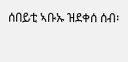ሰበይቲ ኣቡኡ ዝደቀሰ ሰብ፡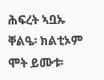ሕፍረት ኣቧኡ ቐልዔ፡ ክልቲኦም ሞት ይሙቱ፡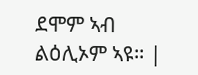ደሞም ኣብ ልዕሊኦም ኣዩ። |